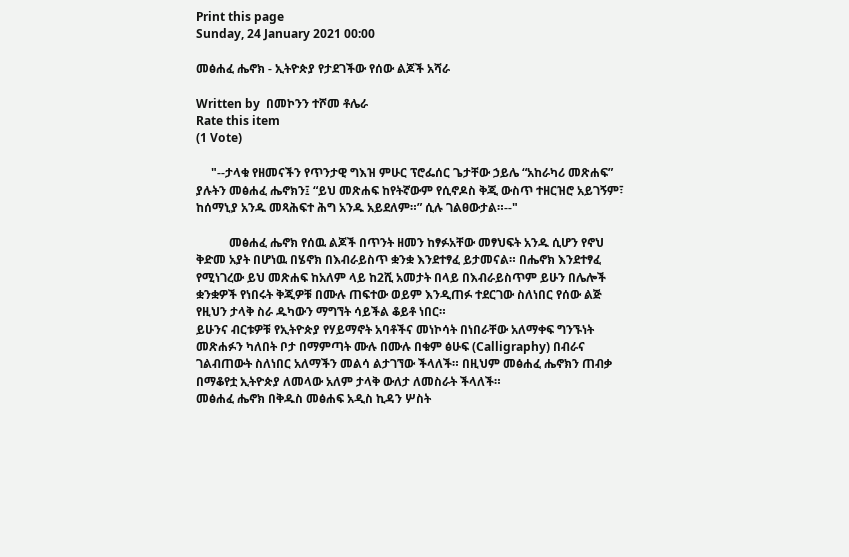Print this page
Sunday, 24 January 2021 00:00

መፅሐፈ ሔኖክ - ኢትዮጵያ የታደገችው የሰው ልጆች አሻራ

Written by  በመኮንን ተሾመ ቶሌራ
Rate this item
(1 Vote)

     "--ታላቁ የዘመናችን የጥንታዊ ግእዝ ምሁር ፕሮፌሰር ጌታቸው ኃይሌ “አከራካሪ መጽሐፍ” ያሉትን መፅሐፈ ሔኖክን፤ “ይህ መጽሐፍ ከየትኛውም የሲኖዶስ ቅጂ ውስጥ ተዘርዝሮ አይገኝም፣ ከሰማኒያ አንዱ መጻሕፍተ ሕግ አንዱ አይደለም።” ሲሉ ገልፀውታል።--"

           መፅሐፈ ሔኖክ የሰዉ ልጆች በጥንት ዘመን ከፃፉአቸው መፃህፍት አንዱ ሲሆን የኖህ ቅድመ አያት በሆነዉ በሄኖክ በእብራይስጥ ቋንቋ እንደተፃፈ ይታመናል። በሔኖክ እንደተፃፈ የሚነገረው ይህ መጽሐፍ ከአለም ላይ ከ2ሺ አመታት በላይ በእብራይስጥም ይሁን በሌሎች ቋንቋዎች የነበሩት ቅጂዎቹ በሙሉ ጠፍተው ወይም እንዲጠፉ ተደርገው ስለነበር የሰው ልጅ የዚህን ታላቅ ስራ ዱካውን ማግኘት ሳይችል ቆይቶ ነበር።
ይሁንና ብርቱዎቹ የኢትዮጵያ የሃይማኖት አባቶችና መነኮሳት በነበራቸው አለማቀፍ ግንኙነት መጽሐፉን ካለበት ቦታ በማምጣት ሙሉ በሙሉ በቁም ፅሁፍ (Calligraphy) በብራና ገልብጠውት ስለነበር አለማችን መልሳ ልታገኘው ችላለች። በዚህም መፅሐፈ ሔኖክን ጠብቃ በማቆየቷ ኢትዮጵያ ለመላው አለም ታላቅ ውለታ ለመስራት ችላለች።
መፅሐፈ ሔኖክ በቅዱስ መፅሐፍ አዲስ ኪዳን ሦስት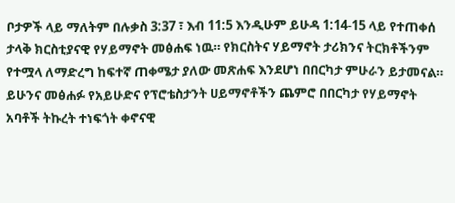ቦታዎች ላይ ማለትም በሉቃስ 3:37 ፣ እብ 11:5 እንዲሁም ይሁዳ 1:14-15 ላይ የተጠቀሰ ታላቅ ክርስቲያናዊ የሃይማኖት መፅሐፍ ነዉ። የክርስትና ሃይማኖት ታሪክንና ትርክቶችንም የተሟላ ለማድረግ ከፍተኛ ጠቀሜታ ያለው መጽሐፍ እንደሆነ በበርካታ ምሁራን ይታመናል።
ይሁንና መፅሐፉ የአይሁድና የፕሮቴስታንት ሀይማኖቶችን ጨምሮ በበርካታ የሃይማኖት አባቶች ትኩረት ተነፍጎት ቀኖናዊ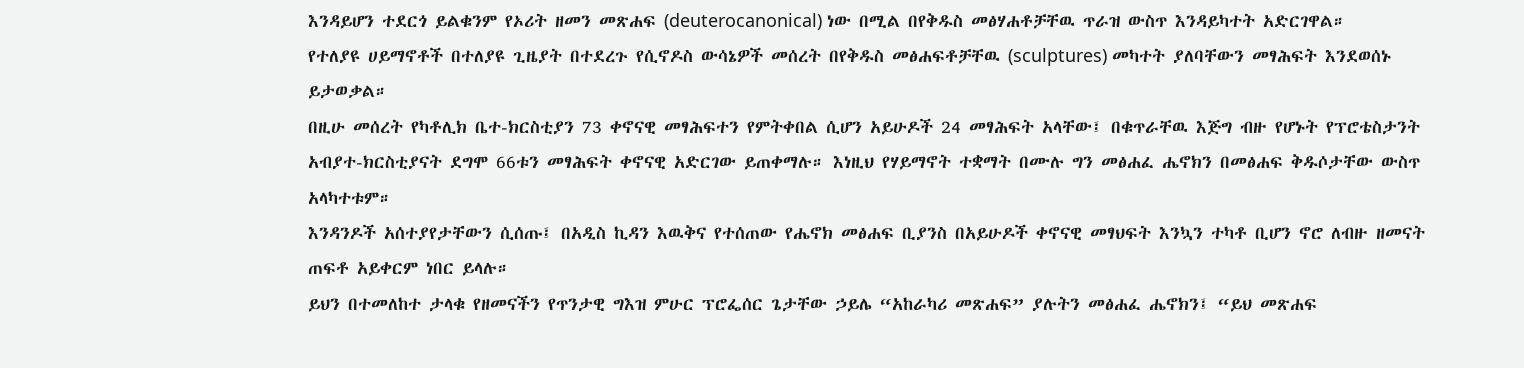እንዳይሆን ተደርጎ ይልቁንም የኦሪት ዘመን መጽሐፍ (deuterocanonical) ነው በሚል በየቅዱስ መፅሃሐቶቻቸዉ ጥራዝ ውስጥ እንዳይካተት አድርገዋል።
የተለያዩ ሀይማኖቶች በተለያዩ ጊዜያት በተደረጉ የሲኖዶስ ውሳኔዎች መሰረት በየቅዱስ መፅሐፍቶቻቸዉ (sculptures) መካተት ያለባቸውን መፃሕፍት እንደወሰኑ ይታወቃል።
በዚሁ መሰረት የካቶሊክ ቤተ-ክርስቲያን 73 ቀኖናዊ መፃሕፍተን የምትቀበል ሲሆን አይሁዶች 24 መፃሕፍት አላቸው፤ በቁጥራቸዉ እጅግ ብዙ የሆኑት የፕሮቴስታንት አብያተ-ክርስቲያናት ደግሞ 66ቱን መፃሕፍት ቀኖናዊ አድርገው ይጠቀማሉ። እነዚህ የሃይማኖት ተቋማት በሙሉ ግን መፅሐፈ ሔኖክን በመፅሐፍ ቅዱሶታቸው ውስጥ አላካተቱም።
እንዳንዶች አሰተያየታቸውን ሲሰጡ፤ በአዲስ ኪዳን እዉቅና የተሰጠው የሔኖክ መፅሐፍ ቢያንስ በአይሁዶች ቀኖናዊ መፃህፍት እንኳን ተካቶ ቢሆን ኖሮ ለብዙ ዘመናት ጠፍቶ አይቀርም ነበር ይላሉ።
ይህን በተመለከተ ታላቁ የዘመናችን የጥንታዊ ግእዝ ምሁር ፕሮፌሰር ጌታቸው ኃይሌ “አከራካሪ መጽሐፍ” ያሉትን መፅሐፈ ሔኖክን፤ “ይህ መጽሐፍ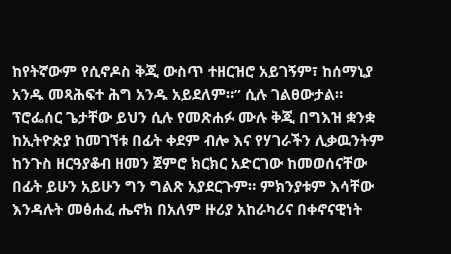ከየትኛውም የሲኖዶስ ቅጂ ውስጥ ተዘርዝሮ አይገኝም፣ ከሰማኒያ አንዱ መጻሕፍተ ሕግ አንዱ አይደለም።” ሲሉ ገልፀውታል።
ፕሮፌሰር ጌታቸው ይህን ሲሉ የመጽሐፉ ሙሉ ቅጂ በግእዝ ቋንቋ ከኢትዮጵያ ከመገኘቱ በፊት ቀደም ብሎ እና የሃገራችን ሊቃዉንትም ከንጉስ ዘርዓያቆብ ዘመን ጀምሮ ክርክር አድርገው ከመወሰናቸው በፊት ይሁን አይሁን ግን ግልጽ አያደርጉም። ምክንያቱም እሳቸው እንዳሉት መፅሐፈ ሔኖክ በአለም ዙሪያ አከራካሪና በቀኖናዊነት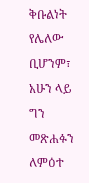ቅቡልነት የሌለው ቢሆንም፣ አሁን ላይ ግን መጽሐፉን ለምዕተ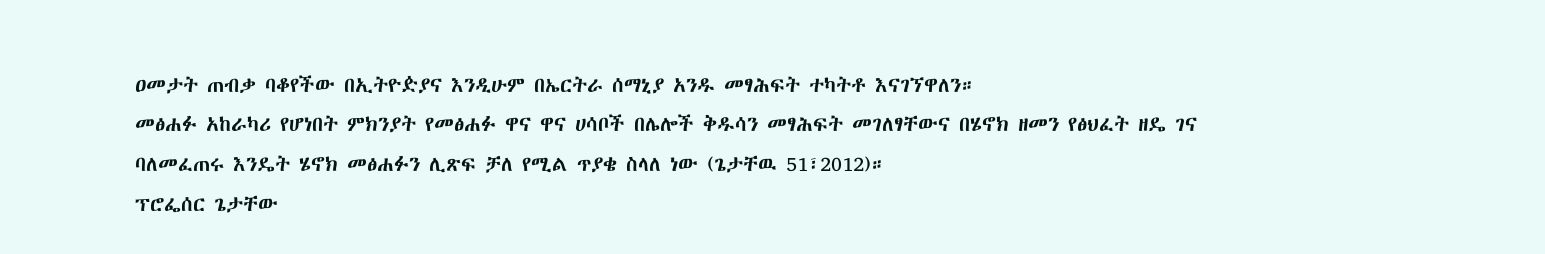ዐመታት ጠብቃ ባቆየችው በኢትዮዽያና እንዲሁም በኤርትራ ሰማኒያ አንዱ መፃሕፍት ተካትቶ እናገኘዋለን።
መፅሐፉ አከራካሪ የሆነበት ምክንያት የመፅሐፉ ዋና ዋና ሀሳቦች በሌሎች ቅዱሳን መፃሕፍት መገለፃቸውና በሄኖክ ዘመን የፅህፈት ዘዴ ገና ባለመፈጠሩ እንዴት ሄኖክ መፅሐፉን ሊጽፍ ቻለ የሚል ጥያቄ ስላለ ነው (ጌታቸዉ 51፣2012)።
ፕሮፌሰር ጌታቸው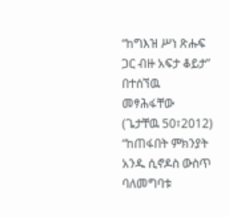“ከግእዝ ሥነ ጽሑፍ ጋር ብዙ አፍታ ቆይታ” በተሰኘዉ መፃሕፋቸው (ጌታቸዉ 50፣2012) “ከጠፋበት ምክንያት አንዱ ሲኖዶስ ውስጥ ባለመግባቱ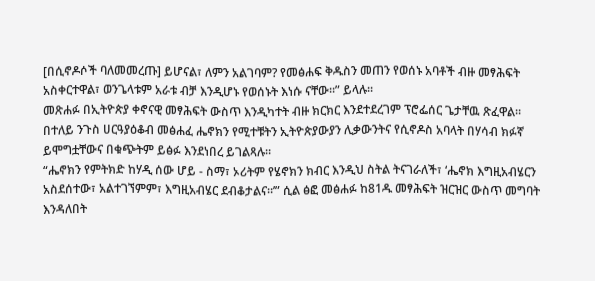[በሲኖዶሶች ባለመመረጡ] ይሆናል፣ ለምን አልገባም? የመፅሐፍ ቅዱስን መጠን የወሰኑ አባቶች ብዙ መፃሕፍት አስቀርተዋል፣ ወንጌላቱም አራቱ ብቻ እንዲሆኑ የወሰኑት እነሱ ናቸው።” ይላሉ፡፡
መጽሐፉ በኢትዮጵያ ቀኖናዊ መፃሕፍት ውስጥ እንዲካተት ብዙ ክርክር እንደተደረገም ፕሮፌሰር ጌታቸዉ ጽፈዋል። በተለይ ንጉስ ሀርዓያዕቆብ መፅሐፈ ሔኖክን የሚተቹትን ኢትዮጵያውያን ሊቃውንትና የሲኖዶስ አባላት በሃሳብ ክፉኛ ይሞግቷቸውና በቁጭትም ይፅፉ እንደነበረ ይገልጻሉ።
“ሔኖክን የምትክድ ከሃዲ ሰው ሆይ - ስማ፣ ኦሪትም የሄኖክን ክብር እንዲህ ስትል ትናገራለች፣ ‘ሔኖክ እግዚአብሄርን አስደሰተው፣ አልተገኘምም፣ እግዚአብሄር ደብቆታልና።’” ሲል ፅፎ መፅሐፉ ከ81ዱ መፃሕፍት ዝርዝር ውስጥ መግባት እንዳለበት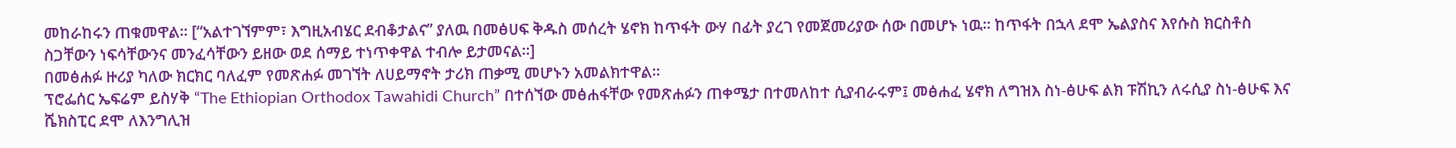መከራከሩን ጠቁመዋል። [“አልተገኘምም፣ እግዚአብሄር ደብቆታልና” ያለዉ በመፅሀፍ ቅዱስ መሰረት ሄኖክ ከጥፋት ውሃ በፊት ያረገ የመጀመሪያው ሰው በመሆኑ ነዉ። ከጥፋት በኋላ ደሞ ኤልያስና እየሱስ ክርስቶስ ስጋቸውን ነፍሳቸውንና መንፈሳቸውን ይዘው ወደ ሰማይ ተነጥቀዋል ተብሎ ይታመናል፡፡]
በመፅሐፉ ዙሪያ ካለው ክርክር ባለፈም የመጽሐፉ መገኘት ለሀይማኖት ታሪክ ጠቃሚ መሆኑን አመልክተዋል።
ፕሮፌሰር ኤፍሬም ይስሃቅ “The Ethiopian Orthodox Tawahidi Church” በተሰኘው መፅሐፋቸው የመጽሐፉን ጠቀሜታ በተመለከተ ሲያብራሩም፤ መፅሐፈ ሄኖክ ለግዝእ ስነ-ፅሁፍ ልክ ፑሽኪን ለሩሲያ ስነ-ፅሁፍ እና ሼክስፒር ደሞ ለእንግሊዝ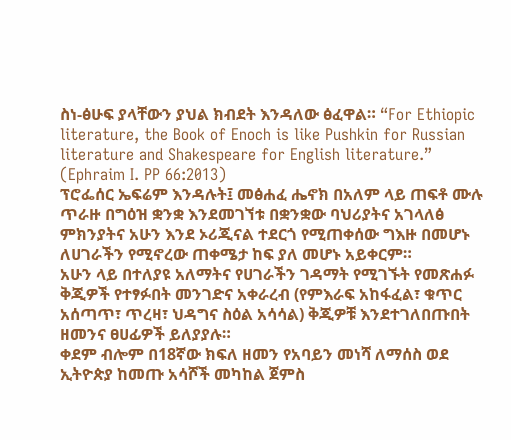ስነ-ፅሁፍ ያላቸውን ያህል ክብደት እንዳለው ፅፈዋል። “For Ethiopic literature, the Book of Enoch is like Pushkin for Russian literature and Shakespeare for English literature.” (Ephraim I. PP 66:2013)
ፕሮፌሰር ኤፍሬም እንዳሉት፤ መፅሐፈ ሔኖክ በአለም ላይ ጠፍቶ ሙሉ ጥራዙ በግዕዝ ቋንቋ እንደመገኘቱ በቋንቋው ባህሪያትና አገላለፅ ምክንያትና አሁን እንደ ኦሪጂናል ተደርጎ የሚጠቀሰው ግእዙ በመሆኑ ለሀገራችን የሚኖረው ጠቀሜታ ከፍ ያለ መሆኑ አይቀርም።
አሁን ላይ በተለያዩ አለማትና የሀገራችን ገዳማት የሚገኙት የመጽሐፉ ቅጂዎች የተፃፉበት መንገድና አቀራረብ (የምእራፍ አከፋፈል፣ ቁጥር አሰጣጥ፣ ጥረዛ፣ ህዳግና ስዕል አሳሳል) ቅጂዎቹ እንደተገለበጡበት ዘመንና ፀሀፊዎች ይለያያሉ።
ቀደም ብሎም በ18ኛው ክፍለ ዘመን የአባይን መነሻ ለማሰስ ወደ ኢትዮጵያ ከመጡ አሳሾች መካከል ጀምስ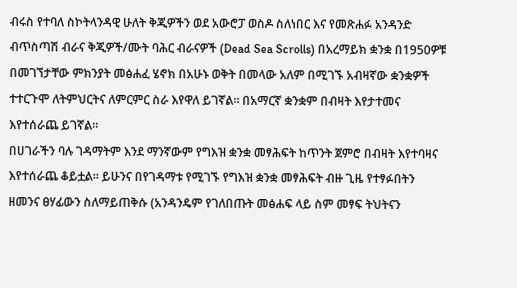ብሩስ የተባለ ስኮትላንዳዊ ሁለት ቅጂዎችን ወደ አውሮፓ ወስዶ ስለነበር እና የመጽሐፉ አንዳንድ ብጥስጣሽ ብራና ቅጂዎች/ሙት ባሕር ብራናዎች (Dead Sea Scrolls) በአረማይክ ቋንቋ በ1950ዎቹ በመገኘታቸው ምክንያት መፅሐፈ ሄኖክ በአሁኑ ወቅት በመላው አለም በሚገኙ አብዛኛው ቋንቋዎች ተተርጉሞ ለትምህርትና ለምርምር ስራ እየዋለ ይገኛል። በአማርኛ ቋንቋም በብዛት እየታተመና እየተሰራጨ ይገኛል።
በሀገራችን ባሉ ገዳማትም እንደ ማንኛውም የግእዝ ቋንቋ መፃሕፍት ከጥንት ጀምሮ በብዛት እየተባዛና እየተሰራጨ ቆይቷል። ይሁንና በየገዳማቱ የሚገኙ የግእዝ ቋንቋ መፃሕፍት ብዙ ጊዜ የተፃፉበትን ዘመንና ፀሃፊውን ስለማይጠቅሱ (አንዳንዴም የገለበጡት መፅሐፍ ላይ ስም መፃፍ ትህትናን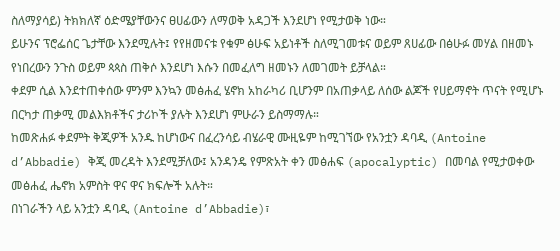ስለማያሳይ) ትክክለኛ ዕድሜያቸውንና ፀሀፊውን ለማወቅ አዳጋች እንደሆነ የሚታወቅ ነው።
ይሁንና ፕሮፌሰር ጌታቸው እንደሚሉት፤ የየዘመናቱ የቁም ፅሁፍ አይነቶች ስለሚገመቱና ወይም ጸሀፊው በፅሁፉ መሃል በዘመኑ የነበረውን ንጉስ ወይም ጳጳስ ጠቅሶ እንደሆነ እሱን በመፈለግ ዘመኑን ለመገመት ይቻላል።
ቀደም ሲል እንደተጠቀሰው ምንም እንኳን መፅሐፈ ሄኖክ አከራካሪ ቢሆንም በአጠቃላይ ለሰው ልጆች የሀይማኖት ጥናት የሚሆኑ በርካታ ጠቃሚ መልእክቶችና ታሪኮች ያሉት እንደሆነ ምሁራን ይስማማሉ።
ከመጽሐፉ ቀደምት ቅጂዎች አንዱ ከሆነውና በፈረንሳይ ብሄራዊ ሙዚዬም ከሚገኘው የአንቷን ዳባዲ (Antoine d’Abbadie) ቅጂ መረዳት እንደሚቻለው፤ አንዳንዴ የምጽአት ቀን መፅሐፍ (apocalyptic) በመባል የሚታወቀው መፅሐፈ ሔኖክ አምስት ዋና ዋና ክፍሎች አሉት።
በነገራችን ላይ አንቷን ዳባዲ (Antoine d’Abbadie)፣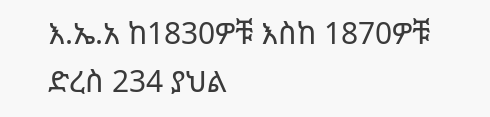እ.ኤ.አ ከ1830ዎቹ እስከ 1870ዎቹ ድረስ 234 ያህል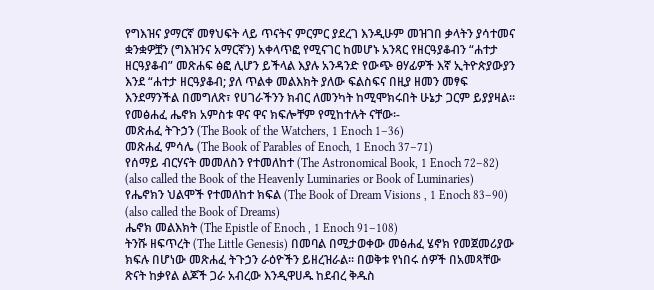የግእዝና ያማርኛ መፃህፍት ላይ ጥናትና ምርምር ያደረገ እንዲሁም መዝገበ ቃላትን ያሳተመና ቋንቋዎቿን (ግእዝንና አማርኛን) አቀላጥፎ የሚናገር ከመሆኑ አንጻር የዘርዓያቆብን “ሐተታ ዘርዓያቆብ” መጽሐፍ ፅፎ ሊሆን ይችላል እያሉ አንዳንድ የውጭ ፀሃፊዎች እኛ ኢትዮጵያውያን እንደ “ሐተታ ዘርዓያቆብ; ያለ ጥልቀ መልእክት ያለው ፍልስፍና በዚያ ዘመን መፃፍ እንደማንችል በመግለጽ፣ የሀገራችንን ክብር ለመንካት ከሚሞክሩበት ሁኔታ ጋርም ይያያዛል።
የመፅሐፈ ሔኖክ አምስቱ ዋና ዋና ክፍሎቸም የሚከተሉት ናቸው፡-
መጽሐፈ ትጉኃን (The Book of the Watchers, 1 Enoch 1–36)
መጽሐፈ ምሳሌ (The Book of Parables of Enoch, 1 Enoch 37–71)
የሰማይ ብርሃናት መመለስን የተመለከተ (The Astronomical Book, 1 Enoch 72–82) (also called the Book of the Heavenly Luminaries or Book of Luminaries)
የሔኖክን ህልሞች የተመለከተ ክፍል (The Book of Dream Visions , 1 Enoch 83–90) (also called the Book of Dreams)
ሔኖክ መልእክት (The Epistle of Enoch , 1 Enoch 91–108)
ትንሹ ዘፍጥረት (The Little Genesis) በመባል በሚታወቀው መፅሐፈ ሄኖክ የመጀመሪያው ክፍሉ በሆነው መጽሐፈ ትጉኃን ራዕዮችን ይዘረዝራል። በወቅቱ የነበሩ ሰዎች በአመጻቸው ጽናት ከቃየል ልጆች ጋራ አብረው እንዲዋሀዱ ከደብረ ቅዱስ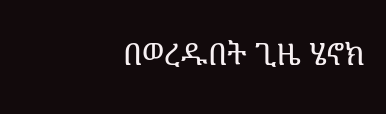በወረዱበት ጊዜ ሄኖክ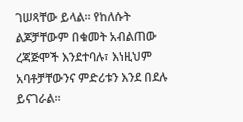ገሠጻቸው ይላል። የከለሱት ልጆቻቸውም በቁመት አብልጠው ረጃጅሞች እንደተባሉ፣ እነዚህም አባቶቻቸውንና ምድሪቱን እንደ በደሉ ይናገራል።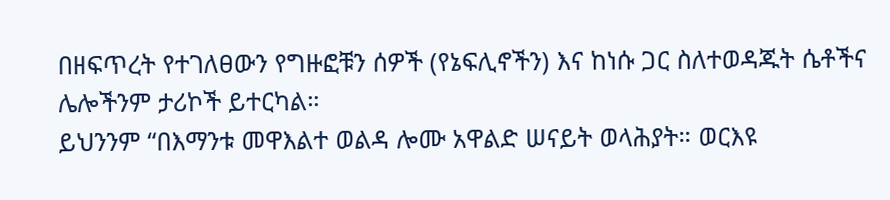በዘፍጥረት የተገለፀውን የግዙፎቹን ሰዎች (የኔፍሊኖችን) እና ከነሱ ጋር ስለተወዳጁት ሴቶችና ሌሎችንም ታሪኮች ይተርካል።
ይህንንም “በእማንቱ መዋእልተ ወልዳ ሎሙ አዋልድ ሠናይት ወላሕያት። ወርእዩ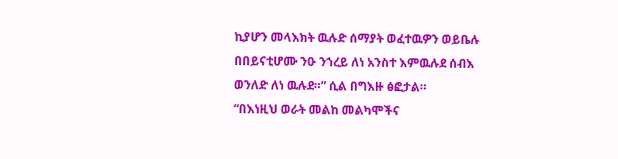ኪያሆን መላእክት ዉሉድ ሰማያት ወፈተዉዎን ወይቤሉ በበይናቲሆሙ ንዑ ንኀረይ ለነ አንስተ እምዉሉደ ሰብእ ወንለድ ለነ ዉሉደ።” ሲል በግእዙ ፅፎታል።
“በእነዚህ ወራት መልከ መልካሞችና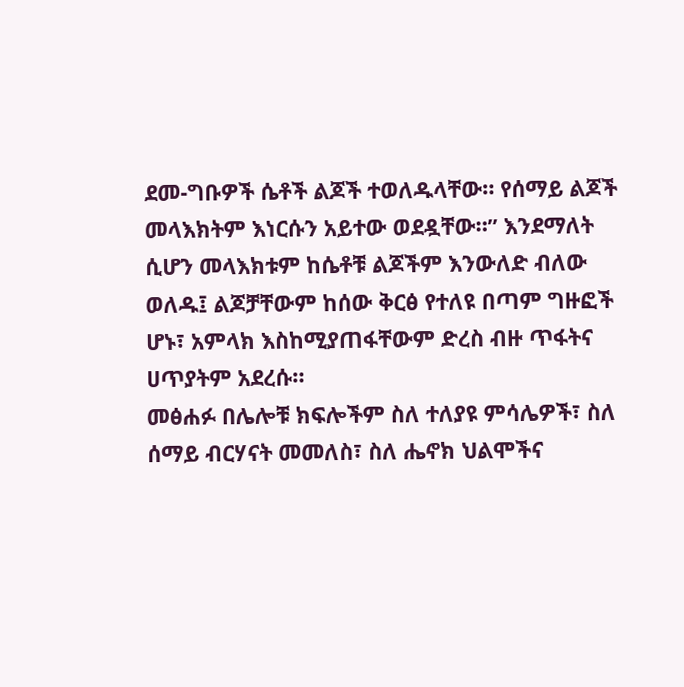ደመ-ግቡዎች ሴቶች ልጆች ተወለዱላቸው። የሰማይ ልጆች መላእክትም እነርሱን አይተው ወደዷቸው።” እንደማለት ሲሆን መላእክቱም ከሴቶቹ ልጆችም እንውለድ ብለው ወለዱ፤ ልጆቻቸውም ከሰው ቅርፅ የተለዩ በጣም ግዙፎች ሆኑ፣ አምላክ እስከሚያጠፋቸውም ድረስ ብዙ ጥፋትና ሀጥያትም አደረሱ።
መፅሐፉ በሌሎቹ ክፍሎችም ስለ ተለያዩ ምሳሌዎች፣ ስለ ሰማይ ብርሃናት መመለስ፣ ስለ ሔኖክ ህልሞችና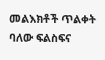መልእክቶች ጥልቀት ባለው ፍልስፍና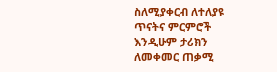ስለሚያቀርብ ለተለያዩ ጥናትና ምርምሮች እንዲሁም ታሪክን ለመቀመር ጠቃሚ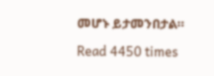መሆኑ ይታመንበታል።

Read 4450 times